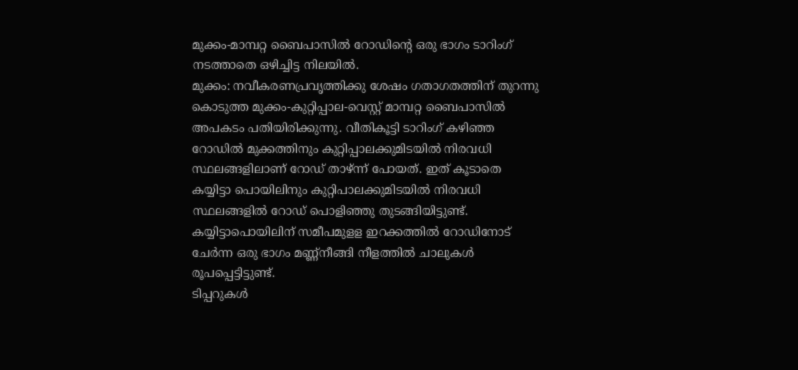മുക്കം-മാമ്പറ്റ ബൈപാസിൽ റോഡിന്റെ ഒരു ഭാഗം ടാറിംഗ് നടത്താതെ ഒഴിച്ചിട്ട നിലയിൽ.
മുക്കം: നവീകരണപ്രവൃത്തിക്കു ശേഷം ഗതാഗതത്തിന് തുറന്നു കൊടുത്ത മുക്കം-കുറ്റിപ്പാല-വെസ്റ്റ് മാമ്പറ്റ ബൈപാസിൽ അപകടം പതിയിരിക്കുന്നു. വീതികൂട്ടി ടാറിംഗ് കഴിഞ്ഞ റോഡിൽ മുക്കത്തിനും കുറ്റിപ്പാലക്കുമിടയിൽ നിരവധി സ്ഥലങ്ങളിലാണ് റോഡ് താഴ്ന്ന് പോയത്. ഇത് കൂടാതെ കയ്യിട്ടാ പൊയിലിനും കുറ്റിപാലക്കുമിടയിൽ നിരവധി സ്ഥലങ്ങളിൽ റോഡ് പൊളിഞ്ഞു തുടങ്ങിയിട്ടുണ്ട്. കയ്യിട്ടാപൊയിലിന് സമീപമുളള ഇറക്കത്തിൽ റോഡിനോട് ചേർന്ന ഒരു ഭാഗം മണ്ണ്നീങ്ങി നീളത്തിൽ ചാലുകൾ രൂപപ്പെട്ടിട്ടുണ്ട്.
ടിപ്പറുകൾ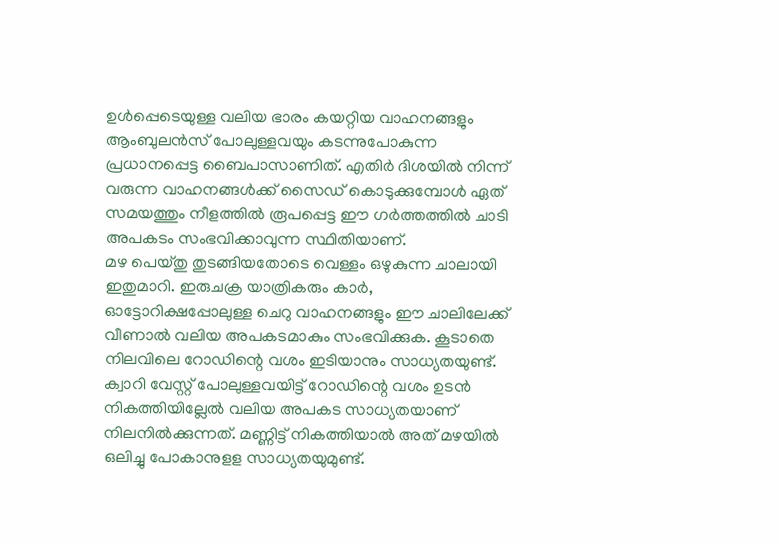ഉൾപ്പെടെയുള്ള വലിയ ഭാരം കയറ്റിയ വാഹനങ്ങളും ആംബുലൻസ് പോലുള്ളവയും കടന്നുപോകുന്ന പ്രധാനപ്പെട്ട ബൈപാസാണിത്. എതിർ ദിശയിൽ നിന്ന് വരുന്ന വാഹനങ്ങൾക്ക് സൈഡ് കൊടുക്കുമ്പോൾ ഏത് സമയത്തും നീളത്തിൽ രൂപപ്പെട്ട ഈ ഗർത്തത്തിൽ ചാടി അപകടം സംഭവിക്കാവുന്ന സ്ഥിതിയാണ്.
മഴ പെയ്തു തുടങ്ങിയതോടെ വെള്ളം ഒഴുകുന്ന ചാലായി ഇതുമാറി. ഇരുചക്ര യാത്രികരും കാർ, ഓട്ടോറിക്ഷപ്പോലുള്ള ചെറു വാഹനങ്ങളും ഈ ചാലിലേക്ക് വീണാൽ വലിയ അപകടമാകും സംഭവിക്കുക. കൂടാതെ നിലവിലെ റോഡിന്റെ വശം ഇടിയാനും സാധ്യതയുണ്ട്.
ക്വാറി വേസ്റ്റ് പോലുള്ളവയിട്ട് റോഡിന്റെ വശം ഉടൻ നികത്തിയില്ലേൽ വലിയ അപകട സാധ്യതയാണ് നിലനിൽക്കുന്നത്. മണ്ണിട്ട് നികത്തിയാൽ അത് മഴയിൽ ഒലിച്ചു പോകാനുളള സാധ്യതയുമുണ്ട്.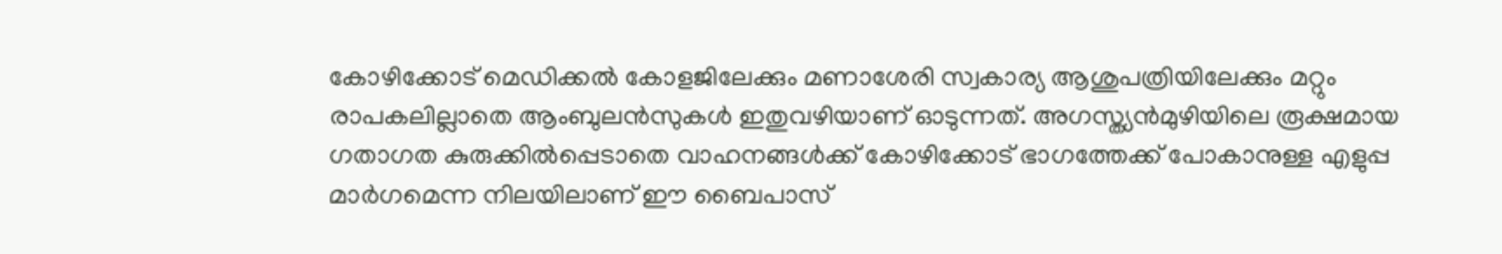കോഴിക്കോട് മെഡിക്കൽ കോളജിലേക്കും മണാശേരി സ്വകാര്യ ആശുപത്രിയിലേക്കും മറ്റും രാപകലില്ലാതെ ആംബുലൻസുകൾ ഇതുവഴിയാണ് ഓടുന്നത്. അഗസ്ത്യൻമുഴിയിലെ രൂക്ഷമായ ഗതാഗത കുരുക്കിൽപ്പെടാതെ വാഹനങ്ങൾക്ക് കോഴിക്കോട് ഭാഗത്തേക്ക് പോകാനുള്ള എളുപ്പ മാർഗമെന്ന നിലയിലാണ് ഈ ബൈപാസ്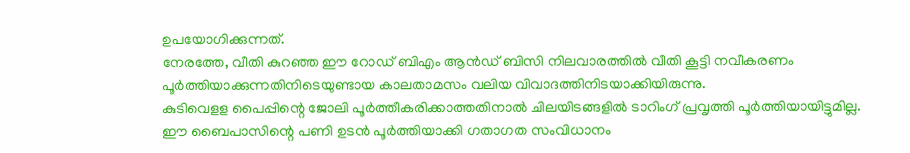ഉപയോഗിക്കുന്നത്.
നേരത്തേ, വീതി കുറഞ്ഞ ഈ റോഡ് ബിഎം ആൻഡ് ബിസി നിലവാരത്തിൽ വീതി കൂട്ടി നവീകരണം പൂർത്തിയാക്കുന്നതിനിടെയുണ്ടായ കാലതാമസം വലിയ വിവാദത്തിനിടയാക്കിയിരുന്നു.
കുടിവെളള പൈപ്പിന്റെ ജോലി പൂർത്തീകരിക്കാത്തതിനാൽ ചിലയിടങ്ങളിൽ ടാറിംഗ് പ്രവൃത്തി പൂർത്തിയായിട്ടുമില്ല. ഈ ബൈപാസിന്റെ പണി ഉടൻ പൂർത്തിയാക്കി ഗതാഗത സംവിധാനം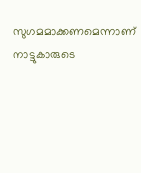സുഗമമാക്കണമെന്നാണ് നാട്ടുകാരുടെ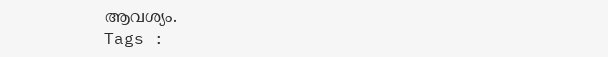ആവശ്യം.
Tags :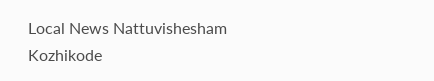Local News Nattuvishesham Kozhikode